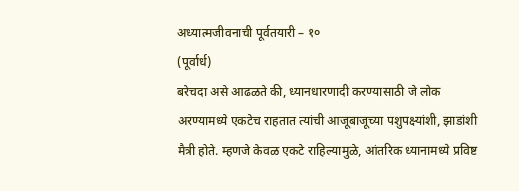अध्यात्मजीवनाची पूर्वतयारी – १०
(पूर्वार्ध)
बरेचदा असे आढळते की, ध्यानधारणादी करण्यासाठी जे लोक अरण्यामध्ये एकटेच राहतात त्यांची आजूबाजूच्या पशुपक्ष्यांशी, झाडांशी मैत्री होते. म्हणजे केवळ एकटे राहिल्यामुळे, आंतरिक ध्यानामध्ये प्रविष्ट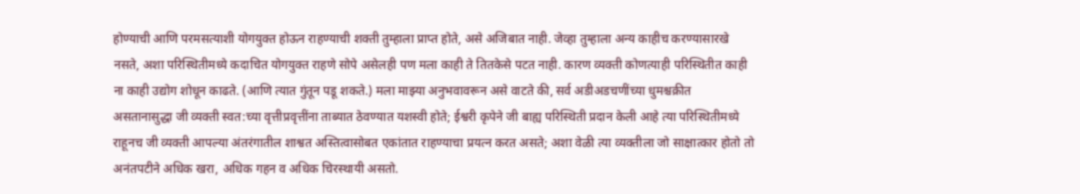होण्याची आणि परमसत्याशी योगयुक्त होऊन राहण्याची शक्ती तुम्हाला प्राप्त होते, असे अजिबात नाही. जेव्हा तुम्हाला अन्य काहीच करण्यासारखे नसते, अशा परिस्थितीमध्ये कदाचित योगयुक्त राहणे सोपे असेलही पण मला काही ते तितकेसे पटत नाही. कारण व्यक्ती कोणत्याही परिस्थितीत काही ना काही उद्योग शोधून काढते. (आणि त्यात गुंतून पडू शकते.) मला माझ्या अनुभवावरून असे वाटते की, सर्व अडीअडचणींच्या धुमश्चक्रीत असतानासुद्धा जी व्यक्ती स्वत:च्या वृत्तीप्रवृत्तींना ताब्यात ठेवण्यात यशस्वी होते; ईश्वरी कृपेने जी बाह्य परिस्थिती प्रदान केली आहे त्या परिस्थितीमध्ये राहूनच जी व्यक्ती आपल्या अंतरंगातील शाश्वत अस्तित्वासोबत एकांतात राहण्याचा प्रयत्न करत असते; अशा वेळी त्या व्यक्तीला जो साक्षात्कार होतो तो अनंतपटीने अधिक खरा, अधिक गहन व अधिक चिरस्थायी असतो.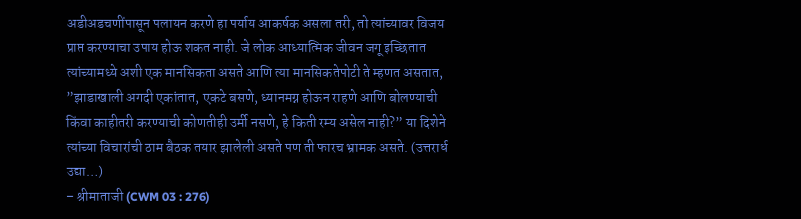अडीअडचणींपासून पलायन करणे हा पर्याय आकर्षक असला तरी, तो त्यांच्यावर विजय प्राप्त करण्याचा उपाय होऊ शकत नाही. जे लोक आध्यात्मिक जीवन जगू इच्छितात त्यांच्यामध्ये अशी एक मानसिकता असते आणि त्या मानसिकतेपोटी ते म्हणत असतात, ”झाडाखाली अगदी एकांतात, एकटे बसणे, ध्यानमग्न होऊन राहणे आणि बोलण्याची किंवा काहीतरी करण्याची कोणतीही उर्मी नसणे, हे किती रम्य असेल नाही?” या दिशेने त्यांच्या विचारांची ठाम बैठक तयार झालेली असते पण ती फारच भ्रामक असते. (उत्तरार्ध उद्या…)
– श्रीमाताजी (CWM 03 : 276)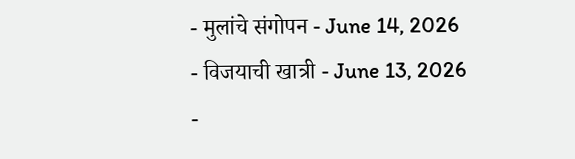- मुलांचे संगोपन - June 14, 2026
- विजयाची खात्री - June 13, 2026
-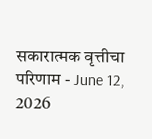सकारात्मक वृत्तीचा परिणाम - June 12, 2026